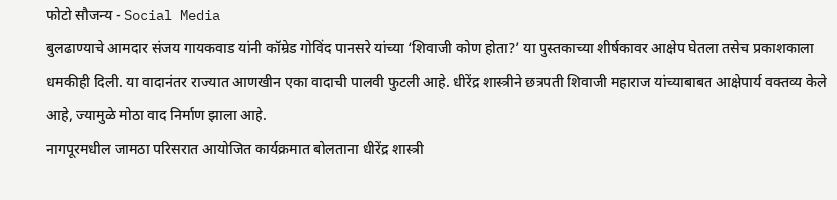फोटो सौजन्य - Social Media
बुलढाण्याचे आमदार संजय गायकवाड यांनी कॉम्रेड गोविंद पानसरे यांच्या ‘शिवाजी कोण होता?’ या पुस्तकाच्या शीर्षकावर आक्षेप घेतला तसेच प्रकाशकाला धमकीही दिली. या वादानंतर राज्यात आणखीन एका वादाची पालवी फुटली आहे. धीरेंद्र शास्त्रीने छत्रपती शिवाजी महाराज यांच्याबाबत आक्षेपार्य वक्तव्य केले आहे, ज्यामुळे मोठा वाद निर्माण झाला आहे.
नागपूरमधील जामठा परिसरात आयोजित कार्यक्रमात बोलताना धीरेंद्र शास्त्री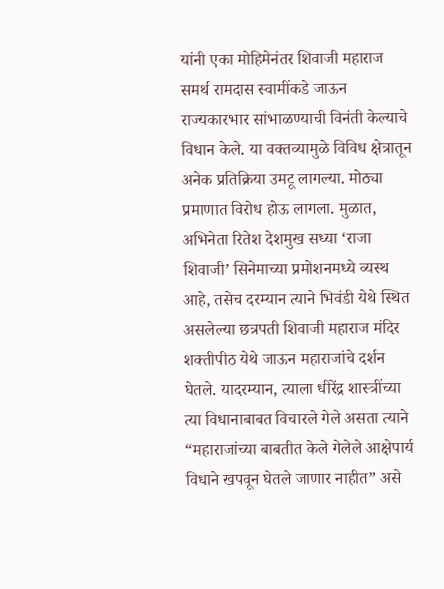यांनी एका मोहिमेनंतर शिवाजी महाराज समर्थ रामदास स्वामींकडे जाऊन राज्यकारभार सांभाळण्याची विनंती केल्याचे विधान केले. या वक्तव्यामुळे विविध क्षेत्रातून अनेक प्रतिक्रिया उमटू लागल्या. मोठ्या प्रमाणात विरोध होऊ लागला. मुळात, अभिनेता रितेश देशमुख सध्या ‘राजा शिवाजी’ सिनेमाच्या प्रमोशनमध्ये व्यस्थ आहे, तसेच दरम्यान त्याने भिवंडी येथे स्थित असलेल्या छत्रपती शिवाजी महाराज मंदिर शक्तीपीठ येथे जाऊन महाराजांचे दर्शन घेतले. यादरम्यान, त्याला धीरेंद्र शास्त्रींच्या त्या विधानाबाबत विचारले गेले असता त्याने “महाराजांच्या बाबतीत केले गेलेले आक्षेपार्य विधाने खपवून घेतले जाणार नाहीत” असे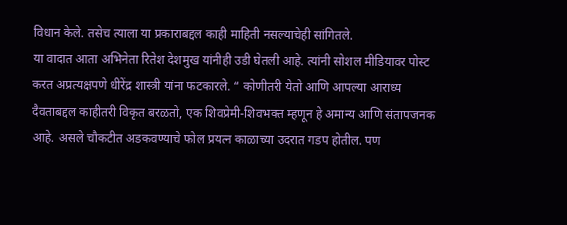विधान केले. तसेच त्याला या प्रकाराबद्दल काही माहिती नसल्याचेही सांगितले.
या वादात आता अभिनेता रितेश देशमुख यांनीही उडी घेतली आहे. त्यांनी सोशल मीडियावर पोस्ट करत अप्रत्यक्षपणे धीरेंद्र शास्त्री यांना फटकारले. “ कोणीतरी येतो आणि आपल्या आराध्य दैवताबद्दल काहीतरी विकृत बरळतो, एक शिवप्रेमी-शिवभक्त म्हणून हे अमान्य आणि संतापजनक आहे. असले चौकटीत अडकवण्याचे फोल प्रयत्न काळाच्या उदरात गडप होतील. पण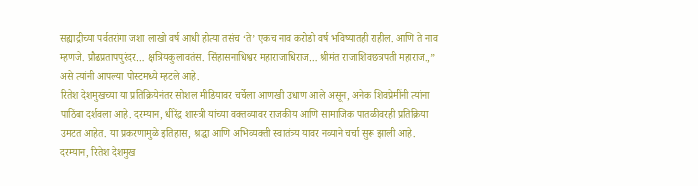सह्याद्रीच्या पर्वतरांगा जशा लाखो वर्ष आधी होत्या तसंच ‘ते’ एकच नाव करोडो वर्ष भविष्यातही राहील. आणि ते नाव म्हणजे. प्रौढप्रतापपुरंदर… क्षत्रियकुलावतंस. सिंहासनाधिश्वर महाराजाधिराज… श्रीमंत राजाशिवछत्रपती महाराज.,” असे त्यांनी आपल्या पोस्टमध्ये म्हटले आहे.
रितेश देशमुखच्या या प्रतिक्रियेनंतर सोशल मीडियावर चर्चेला आणखी उधाण आले असून, अनेक शिवप्रेमींनी त्यांना पाठिंबा दर्शवला आहे. दरम्यान, धीरेंद्र शास्त्री यांच्या वक्तव्यावर राजकीय आणि सामाजिक पातळीवरही प्रतिक्रिया उमटत आहेत. या प्रकरणामुळे इतिहास, श्रद्धा आणि अभिव्यक्ती स्वातंत्र्य यावर नव्याने चर्चा सुरू झाली आहे.
दरम्यान, रितेश देशमुख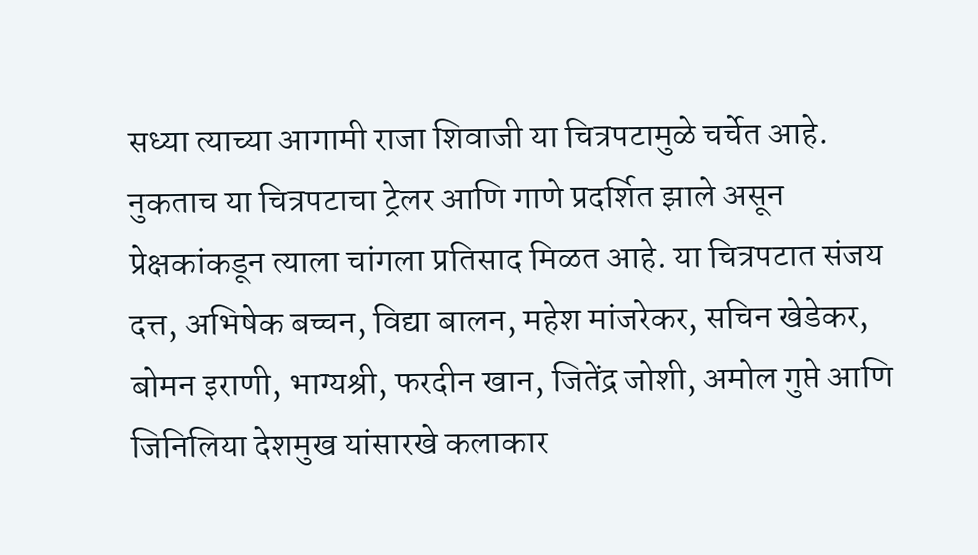सध्या त्याच्या आगामी राजा शिवाजी या चित्रपटामुळे चर्चेत आहे. नुकताच या चित्रपटाचा ट्रेलर आणि गाणे प्रदर्शित झाले असून प्रेक्षकांकडून त्याला चांगला प्रतिसाद मिळत आहे. या चित्रपटात संजय दत्त, अभिषेक बच्चन, विद्या बालन, महेश मांजरेकर, सचिन खेडेकर, बोमन इराणी, भाग्यश्री, फरदीन खान, जितेंद्र जोशी, अमोल गुप्ते आणि जिनिलिया देशमुख यांसारखे कलाकार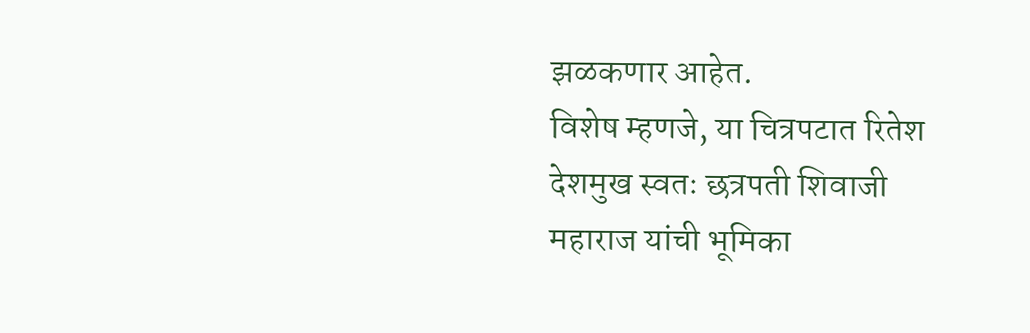झळकणार आहेत.
विशेष म्हणजे, या चित्रपटात रितेश देशमुख स्वतः छत्रपती शिवाजी महाराज यांची भूमिका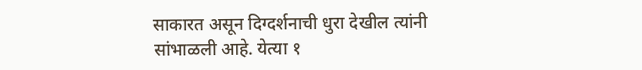साकारत असून दिग्दर्शनाची धुरा देखील त्यांनी सांभाळली आहे. येत्या १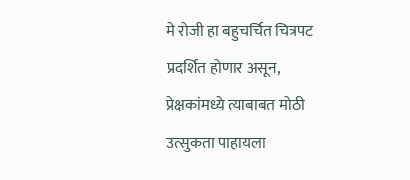मे रोजी हा बहुचर्चित चित्रपट प्रदर्शित होणार असून, प्रेक्षकांमध्ये त्याबाबत मोठी उत्सुकता पाहायला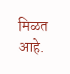मिळत आहे.